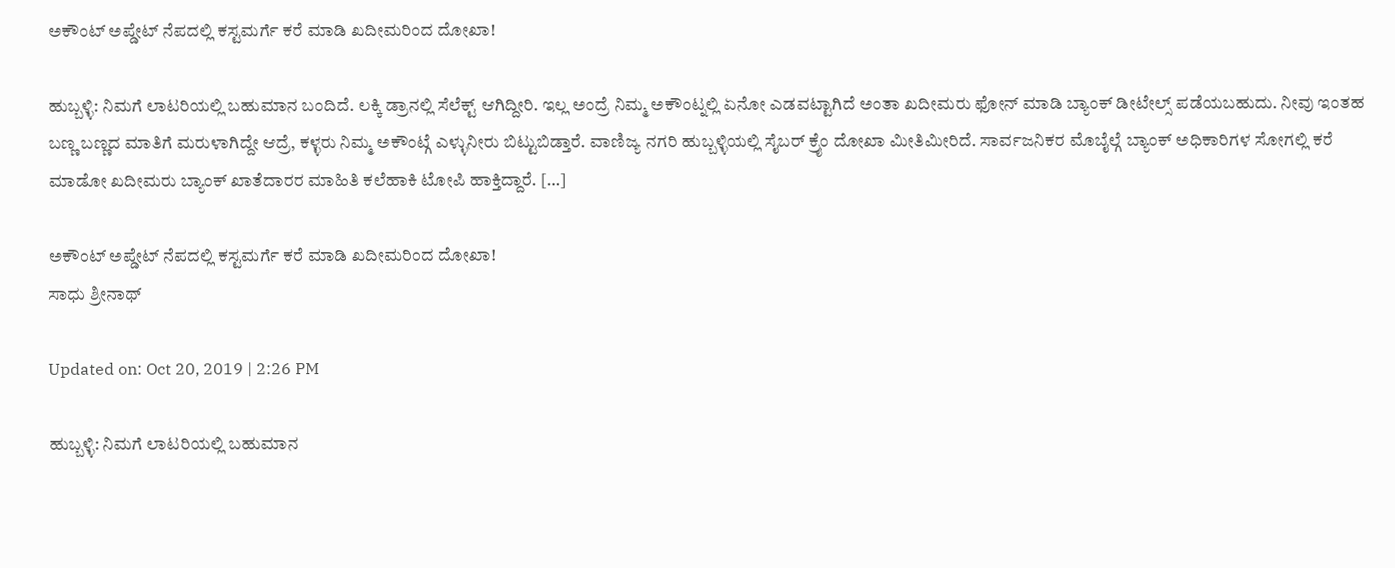ಅಕೌಂಟ್ ಅಪ್ಡೇಟ್ ನೆಪದಲ್ಲಿ ಕಸ್ಟಮರ್ಗೆ ಕರೆ ಮಾಡಿ ಖದೀಮರಿಂದ ದೋಖಾ!

ಹುಬ್ಬಳ್ಳಿ: ನಿಮಗೆ ಲಾಟರಿಯಲ್ಲಿ ಬಹುಮಾನ ಬಂದಿದೆ. ಲಕ್ಕಿ ಡ್ರಾನಲ್ಲಿ ಸೆಲೆಕ್ಟ್ ಆಗಿದ್ದೀರಿ. ಇಲ್ಲ ಅಂದ್ರೆ ನಿಮ್ಮ ಅಕೌಂಟ್ನಲ್ಲಿ ಏನೋ ಎಡವಟ್ಟಾಗಿದೆ ಅಂತಾ ಖದೀಮರು ಫೋನ್ ಮಾಡಿ ಬ್ಯಾಂಕ್ ಡೀಟೇಲ್ಸ್ ಪಡೆಯಬಹುದು. ನೀವು ಇಂತಹ ಬಣ್ಣ ಬಣ್ಣದ ಮಾತಿಗೆ ಮರುಳಾಗಿದ್ದೇ ಆದ್ರೆ, ಕಳ್ಳರು ನಿಮ್ಮ ಅಕೌಂಟ್ಗೆ ಎಳ್ಳುನೀರು ಬಿಟ್ಟುಬಿಡ್ತಾರೆ. ವಾಣಿಜ್ಯ ನಗರಿ ಹುಬ್ಬಳ್ಳಿಯಲ್ಲಿ ಸೈಬರ್ ಕ್ರೈಂ ದೋಖಾ ಮೀತಿಮೀರಿದೆ. ಸಾರ್ವಜನಿಕರ ಮೊಬೈಲ್ಗೆ ಬ್ಯಾಂಕ್ ಅಧಿಕಾರಿಗಳ ಸೋಗಲ್ಲಿ ಕರೆ ಮಾಡೋ ಖದೀಮರು ಬ್ಯಾಂಕ್ ಖಾತೆದಾರರ ಮಾಹಿತಿ ಕಲೆಹಾಕಿ ಟೋಪಿ ಹಾಕ್ತಿದ್ದಾರೆ. […]

ಅಕೌಂಟ್ ಅಪ್ಡೇಟ್ ನೆಪದಲ್ಲಿ ಕಸ್ಟಮರ್ಗೆ ಕರೆ ಮಾಡಿ ಖದೀಮರಿಂದ ದೋಖಾ!
ಸಾಧು ಶ್ರೀನಾಥ್

Updated on: Oct 20, 2019 | 2:26 PM

ಹುಬ್ಬಳ್ಳಿ: ನಿಮಗೆ ಲಾಟರಿಯಲ್ಲಿ ಬಹುಮಾನ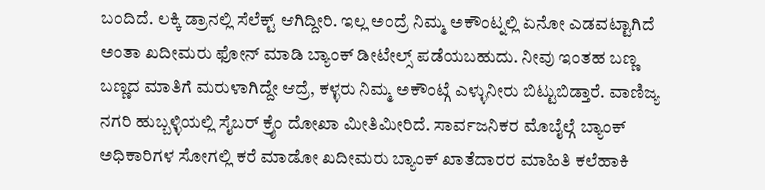ಬಂದಿದೆ. ಲಕ್ಕಿ ಡ್ರಾನಲ್ಲಿ ಸೆಲೆಕ್ಟ್ ಆಗಿದ್ದೀರಿ. ಇಲ್ಲ ಅಂದ್ರೆ ನಿಮ್ಮ ಅಕೌಂಟ್ನಲ್ಲಿ ಏನೋ ಎಡವಟ್ಟಾಗಿದೆ ಅಂತಾ ಖದೀಮರು ಫೋನ್ ಮಾಡಿ ಬ್ಯಾಂಕ್ ಡೀಟೇಲ್ಸ್ ಪಡೆಯಬಹುದು. ನೀವು ಇಂತಹ ಬಣ್ಣ ಬಣ್ಣದ ಮಾತಿಗೆ ಮರುಳಾಗಿದ್ದೇ ಆದ್ರೆ, ಕಳ್ಳರು ನಿಮ್ಮ ಅಕೌಂಟ್ಗೆ ಎಳ್ಳುನೀರು ಬಿಟ್ಟುಬಿಡ್ತಾರೆ. ವಾಣಿಜ್ಯ ನಗರಿ ಹುಬ್ಬಳ್ಳಿಯಲ್ಲಿ ಸೈಬರ್ ಕ್ರೈಂ ದೋಖಾ ಮೀತಿಮೀರಿದೆ. ಸಾರ್ವಜನಿಕರ ಮೊಬೈಲ್ಗೆ ಬ್ಯಾಂಕ್ ಅಧಿಕಾರಿಗಳ ಸೋಗಲ್ಲಿ ಕರೆ ಮಾಡೋ ಖದೀಮರು ಬ್ಯಾಂಕ್ ಖಾತೆದಾರರ ಮಾಹಿತಿ ಕಲೆಹಾಕಿ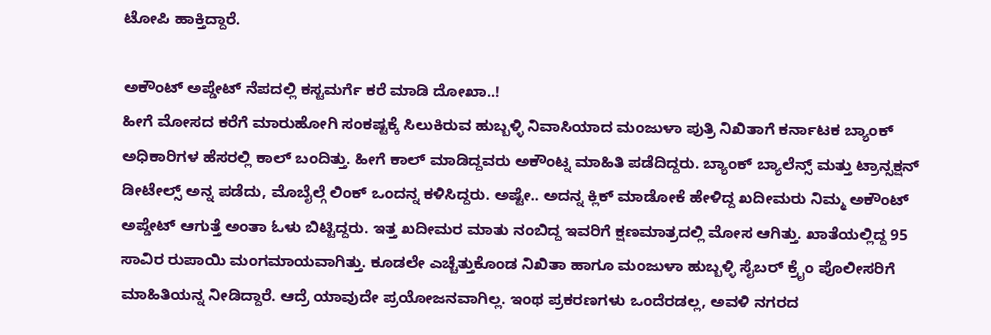ಟೋಪಿ ಹಾಕ್ತಿದ್ದಾರೆ.

ಅಕೌಂಟ್ ಅಪ್ಡೇಟ್ ನೆಪದಲ್ಲಿ ಕಸ್ಟಮರ್ಗೆ ಕರೆ ಮಾಡಿ ದೋಖಾ..!
ಹೀಗೆ ಮೋಸದ ಕರೆಗೆ ಮಾರುಹೋಗಿ ಸಂಕಷ್ಟಕ್ಕೆ ಸಿಲುಕಿರುವ ಹುಬ್ಬಳ್ಳಿ ನಿವಾಸಿಯಾದ ಮಂಜುಳಾ ಪುತ್ರಿ ನಿಖಿತಾಗೆ ಕರ್ನಾಟಕ ಬ್ಯಾಂಕ್ ಅಧಿಕಾರಿಗಳ ಹೆಸರಲ್ಲಿ ಕಾಲ್ ಬಂದಿತ್ತು. ಹೀಗೆ ಕಾಲ್ ಮಾಡಿದ್ದವರು ಅಕೌಂಟ್ನ ಮಾಹಿತಿ ಪಡೆದಿದ್ದರು. ಬ್ಯಾಂಕ್ ಬ್ಯಾಲೆನ್ಸ್ ಮತ್ತು ಟ್ರಾನ್ಸಕ್ಷನ್ ಡೀಟೇಲ್ಸ್ ಅನ್ನ ಪಡೆದು, ಮೊಬೈಲ್ಗೆ ಲಿಂಕ್ ಒಂದನ್ನ ಕಳಿಸಿದ್ದರು. ಅಷ್ಟೇ.. ಅದನ್ನ ಕ್ಲಿಕ್ ಮಾಡೋಕೆ ಹೇಳಿದ್ದ ಖದೀಮರು ನಿಮ್ಮ ಅಕೌಂಟ್ ಅಪ್ಡೇಟ್ ಆಗುತ್ತೆ ಅಂತಾ ಓಳು ಬಿಟ್ಟಿದ್ದರು. ಇತ್ತ ಖದೀಮರ ಮಾತು ನಂಬಿದ್ದ ಇವರಿಗೆ ಕ್ಷಣಮಾತ್ರದಲ್ಲಿ ಮೋಸ ಆಗಿತ್ತು. ಖಾತೆಯಲ್ಲಿದ್ದ 95 ಸಾವಿರ ರುಪಾಯಿ ಮಂಗಮಾಯವಾಗಿತ್ತು. ಕೂಡಲೇ ಎಚ್ಚೆತ್ತುಕೊಂಡ ನಿಖಿತಾ ಹಾಗೂ ಮಂಜುಳಾ ಹುಬ್ಬಳ್ಳಿ ಸೈಬರ್ ಕ್ರೈಂ ಪೊಲೀಸರಿಗೆ ಮಾಹಿತಿಯನ್ನ ನೀಡಿದ್ದಾರೆ. ಆದ್ರೆ ಯಾವುದೇ ಪ್ರಯೋಜನವಾಗಿಲ್ಲ. ಇಂಥ ಪ್ರಕರಣಗಳು ಒಂದೆರಡಲ್ಲ, ಅವಳಿ ನಗರದ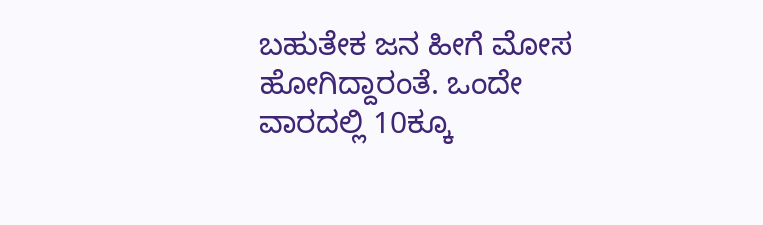ಬಹುತೇಕ ಜನ ಹೀಗೆ ಮೋಸ ಹೋಗಿದ್ದಾರಂತೆ. ಒಂದೇ ವಾರದಲ್ಲಿ 10ಕ್ಕೂ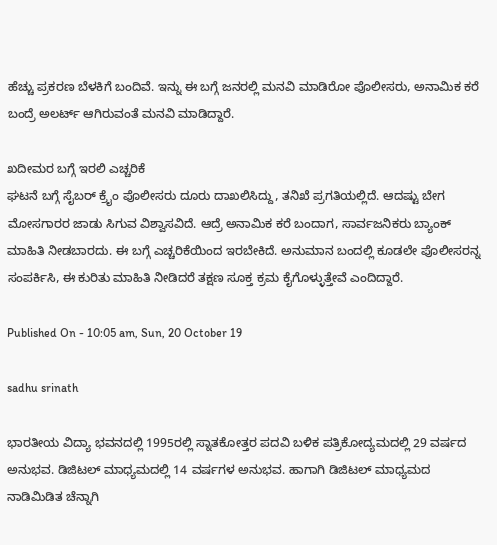ಹೆಚ್ಚು ಪ್ರಕರಣ ಬೆಳಕಿಗೆ ಬಂದಿವೆ. ಇನ್ನು ಈ ಬಗ್ಗೆ ಜನರಲ್ಲಿ ಮನವಿ ಮಾಡಿರೋ ಪೊಲೀಸರು, ಅನಾಮಿಕ ಕರೆ ಬಂದ್ರೆ ಅಲರ್ಟ್ ಆಗಿರುವಂತೆ ಮನವಿ ಮಾಡಿದ್ದಾರೆ.

ಖದೀಮರ ಬಗ್ಗೆ ಇರಲಿ ಎಚ್ಚರಿಕೆ
ಘಟನೆ ಬಗ್ಗೆ ಸೈಬರ್ ಕ್ರೈಂ ಪೊಲೀಸರು ದೂರು ದಾಖಲಿಸಿದ್ದು, ತನಿಖೆ ಪ್ರಗತಿಯಲ್ಲಿದೆ. ಆದಷ್ಟು ಬೇಗ ಮೋಸಗಾರರ ಜಾಡು ಸಿಗುವ ವಿಶ್ವಾಸವಿದೆ. ಆದ್ರೆ ಅನಾಮಿಕ ಕರೆ ಬಂದಾಗ, ಸಾರ್ವಜನಿಕರು ಬ್ಯಾಂಕ್ ಮಾಹಿತಿ ನೀಡಬಾರದು. ಈ ಬಗ್ಗೆ ಎಚ್ಚರಿಕೆಯಿಂದ ಇರಬೇಕಿದೆ. ಅನುಮಾನ ಬಂದಲ್ಲಿ ಕೂಡಲೇ ಪೊಲೀಸರನ್ನ ಸಂಪರ್ಕಿಸಿ, ಈ ಕುರಿತು ಮಾಹಿತಿ ನೀಡಿದರೆ ತಕ್ಷಣ ಸೂಕ್ತ ಕ್ರಮ ಕೈಗೊಳ್ಳುತ್ತೇವೆ ಎಂದಿದ್ದಾರೆ.

Published On - 10:05 am, Sun, 20 October 19

sadhu srinath

ಭಾರತೀಯ ವಿದ್ಯಾ ಭವನದಲ್ಲಿ 1995ರಲ್ಲಿ ಸ್ನಾತಕೋತ್ತರ ಪದವಿ ಬಳಿಕ ಪತ್ರಿಕೋದ್ಯಮದಲ್ಲಿ 29 ವರ್ಷದ ಅನುಭವ. ಡಿಜಿಟಲ್ ಮಾಧ್ಯಮದಲ್ಲಿ 14 ವರ್ಷಗಳ ಅನುಭವ. ಹಾಗಾಗಿ ಡಿಜಿಟಲ್ ಮಾಧ್ಯಮದ ನಾಡಿಮಿಡಿತ ಚೆನ್ನಾಗಿ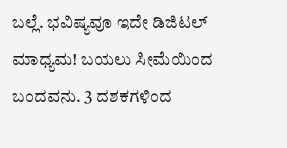ಬಲ್ಲೆ. ಭವಿಷ್ಯವೂ ಇದೇ ಡಿಜಿಟಲ್ ಮಾಧ್ಯಮ! ಬಯಲು ಸೀಮೆಯಿಂದ ಬಂದವನು. 3 ದಶಕಗಳಿಂದ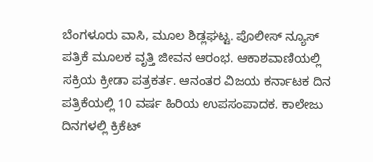ಬೆಂಗಳೂರು ವಾಸಿ, ಮೂಲ ಶಿಡ್ಲಘಟ್ಟ. ಪೊಲೀಸ್ ನ್ಯೂಸ್ ಪತ್ರಿಕೆ ಮೂಲಕ ವೃತ್ತಿ ಜೀವನ ಆರಂಭ. ಆಕಾಶವಾಣಿಯಲ್ಲಿ ಸಕ್ರಿಯ ಕ್ರೀಡಾ ಪತ್ರಕರ್ತ. ಆನಂತರ ವಿಜಯ ಕರ್ನಾಟಕ ದಿನ ಪತ್ರಿಕೆಯಲ್ಲಿ 10 ವರ್ಷ ಹಿರಿಯ ಉಪಸಂಪಾದಕ. ಕಾಲೇಜು ದಿನಗಳಲ್ಲಿ ಕ್ರಿಕೆಟ್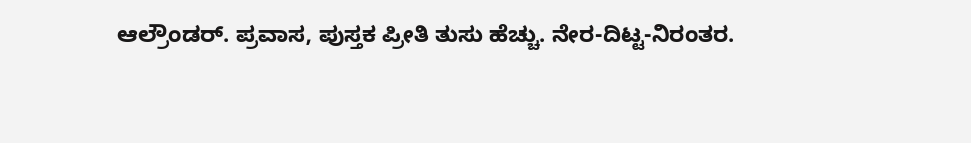ಆಲ್ರೌಂಡರ್. ಪ್ರವಾಸ, ಪುಸ್ತಕ ಪ್ರೀತಿ ತುಸು ಹೆಚ್ಚು. ನೇರ-ದಿಟ್ಟ-ನಿರಂತರ.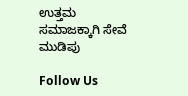ಉತ್ತಮ ಸಮಾಜಕ್ಕಾಗಿ ಸೇವೆ ಮುಡಿಪು

Follow Us